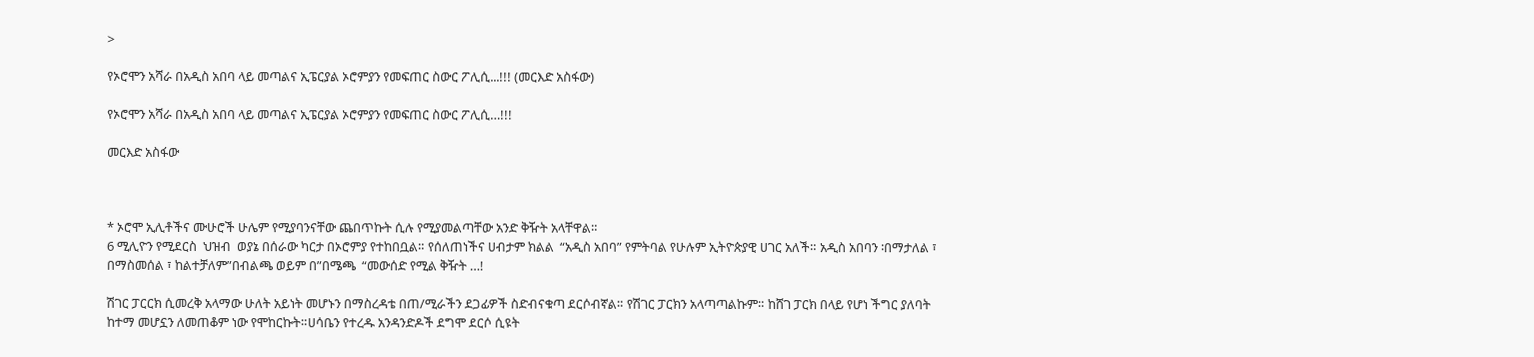>

የኦሮሞን አሻራ በአዲስ አበባ ላይ መጣልና ኢፔርያል ኦሮምያን የመፍጠር ስውር ፖሊሲ...!!! (መርእድ አስፋው)

የኦሮሞን አሻራ በአዲስ አበባ ላይ መጣልና ኢፔርያል ኦሮምያን የመፍጠር ስውር ፖሊሲ…!!!

መርእድ አስፋው



* ኦሮሞ ኢሊቶችና ሙሁሮች ሁሌም የሚያባንናቸው ጨበጥኩት ሲሉ የሚያመልጣቸው አንድ ቅዥት አላቸዋል።
6 ሚሊዮን የሚደርስ  ህዝብ  ወያኔ በሰራው ካርታ በኦሮምያ የተከበቧል። የሰለጠነችና ሀብታም ክልል  “አዲስ አበባ” የምትባል የሁሉም ኢትዮጵያዊ ሀገር አለች። አዲስ አበባን ፡በማታለል ፣ በማስመሰል ፣ ከልተቻለም”በብልጫ ወይም በ”በሜጫ  “መውሰድ የሚል ቅዥት …!

ሽገር ፓርርክ ሲመረቅ አላማው ሁለት አይነት መሆኑን በማስረዳቴ በጠ/ሚራችን ደጋፊዎች ስድብናቁጣ ደርሶብኛል። የሽገር ፓርክን አላጣጣልኩም። ከሸገ ፓርክ በላይ የሆነ ችግር ያለባት ከተማ መሆኗን ለመጠቆም ነው የሞከርኩት።ሀሳቤን የተረዱ አንዳንድዶች ደግሞ ደርሶ ሲዩት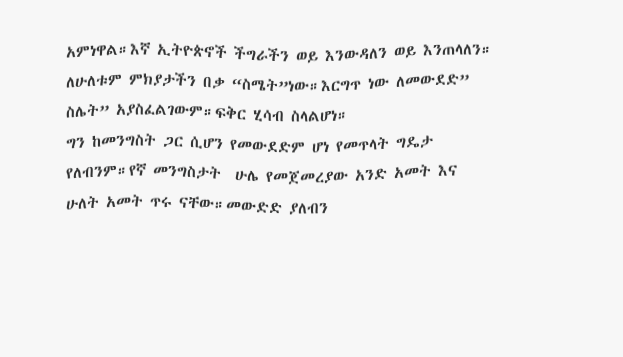አምነዋል።እኛ ኢትዮጵኖች ችግራችን ወይ እንውዳለን ወይ እንጠላለን። ለሁለቱም ምክያታችን በቃ “ስሜት”ነው።እርግጥ ነው ለመውደድ” ስሌት” አያስፈልገውም።ፍቅር ሂሳብ ስላልሆነ።
ግን ከመንግስት ጋር ሲሆን የመውደድም ሆነ የመጥላት ግዴታ የለብንም።የኛ መንግስታት  ሁሌ የመጀመረያው አንድ አመት እና ሁለት አመት ጥሩ ናቸው።መውድድ ያለብን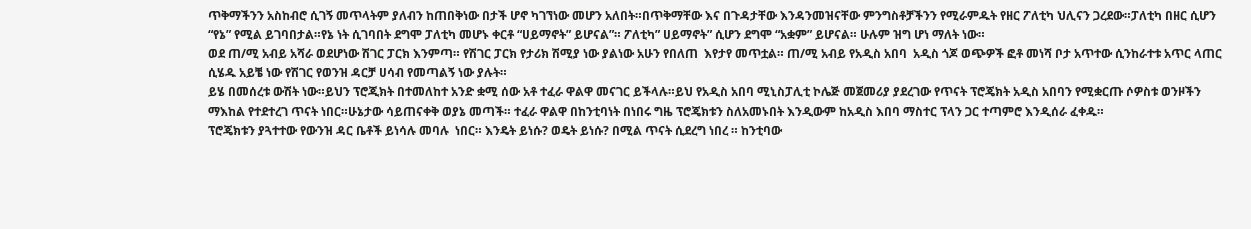ጥቅማችንን አስከብሮ ሲገኝ መጥላትም ያለብን ከጠበቅነው በታች ሆኖ ካገኘነው መሆን አለበት።በጥቅማቸው እና በጉዳታቸው እንዳንመዝናቸው ምንግስቶቻችንን የሚራምዱት የዘር ፖለቲካ ህሊናን ጋረደው።ፓለቲካ በዘር ሲሆን “የኔ” የሚል ይገባበታል።የኔ ነት ሲገባበት ደግሞ ፓለቲካ መሆኑ ቀርቶ “ሀይማኖት” ይሆናል”። ፖለቲካ” ሀይማኖት” ሲሆን ደግሞ “አቋም” ይሆናል። ሁሉም ዝግ ሆነ ማለት ነው።
ወደ ጠ/ሚ አብይ አሻራ ወደሆነው ሽገር ፓርክ እንምጣ። የሽገር ፓርክ የታሪክ ሽሚያ ነው ያልነው አሁን የበለጠ  እየታየ መጥቷል። ጠ/ሚ አብይ የአዲስ አበባ  አዲስ ጎጆ ወጭዎች ፎቶ መነሻ ቦታ አጥተው ሲንከራተቱ አጥር ላጠር ሲሄዱ አይቼ ነው የሽገር የወንዝ ዳርቻ ሀሳብ የመጣልኝ ነው ያሉት።
ይሄ በመሰረቱ ውሽት ነው።ይህን ፕሮጂክት በተመለከተ አንድ ቋሚ ሰው አቶ ተፈራ ዋልዋ መናገር ይችላሉ።ይህ የአዲስ አበባ ሚኒስፓሊቲ ኮሌጅ መጀመሪያ ያደረገው የጥናት ፕሮጄክት አዲስ አበባን የሚቋርጡ ሶዎስቱ ወንዞችን ማእከል የተደተረገ ጥናት ነበር።ሁኔታው ሳይጠናቀቅ ወያኔ መጣች። ተፈራ ዋልዋ በከንቲባነት በነበሩ ግዜ ፕሮጄክቱን ስለአመኑበት እንዲውም ከአዲስ እበባ ማስተር ፕላን ጋር ተጣምሮ እንዲሰራ ፈቀዱ።
ፕሮጄክቱን ያጓተተው የውንዝ ዳር ቤቶች ይነሳሉ መባሉ  ነበር። እንዴት ይነሱ? ወዴት ይነሱ? በሚል ጥናት ሲደረግ ነበረ ። ከንቲባው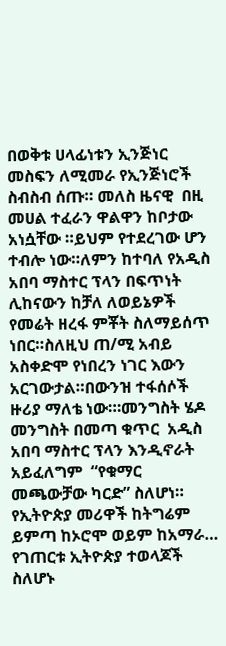በወቅቱ ሀላፊነቱን ኢንጅነር መስፍን ለሚመራ የኢንጅነሮች ስብስብ ሰጡ። መለስ ዜናዊ  በዚ መሀል ተፈራን ዋልዋን ከቦታው አነሷቸው ።ይህም የተደረገው ሆን ተብሎ ነው።ለምን ከተባለ የአዲስ አበባ ማስተር ፕላን በፍጥነት ሊከናውን ከቻለ ለወይኔዎች የመሬት ዘረፋ ምቾት ስለማይሰጥ ነበር።ስለዚህ ጠ/ሚ አብይ  አስቀድሞ የነበረን ነገር እውን አርገውታል።በውንዝ ተፋሰሶች ዙሪያ ማለቴ ነው።፡መንግስት ሄዶ መንግስት በመጣ ቁጥር  አዲስ አበባ ማስተር ፕላን እንዲኖራት አይፈለግም  “የቁማር መጫውቻው ካርድ” ስለሆነ። የኢትዮጵያ መሪዋች ከትግሬም ይምጣ ከኦሮሞ ወይም ከአማራ… የገጠርቱ ኢትዮጵያ ተወላጆች ስለሆኑ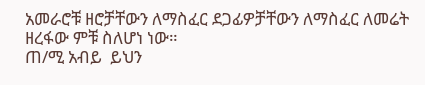አመራሮቹ ዘሮቻቸውን ለማስፈር ደጋፊዎቻቸውን ለማስፈር ለመሬት ዘረፋው ምቹ ስለሆነ ነው።
ጠ/ሚ አብይ  ይህን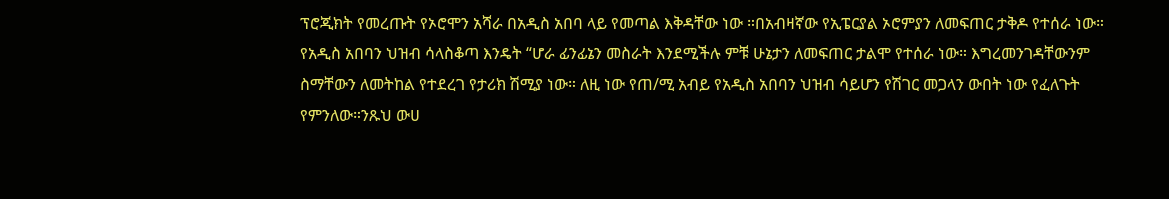ፕሮጂክት የመረጡት የኦሮሞን አሻራ በአዲስ አበባ ላይ የመጣል እቅዳቸው ነው ።በአብዛኛው የኢፔርያል ኦሮምያን ለመፍጠር ታቅዶ የተሰራ ነው።
የአዲስ አበባን ህዝብ ሳላስቆጣ እንዴት “ሆራ ፊንፊኔን መስራት እንደሚችሉ ምቹ ሁኔታን ለመፍጠር ታልሞ የተሰራ ነው። እግረመንገዳቸውንም ስማቸውን ለመትከል የተደረገ የታሪክ ሽሚያ ነው። ለዚ ነው የጠ/ሚ አብይ የአዲስ አበባን ህዝብ ሳይሆን የሽገር መጋላን ውበት ነው የፈለጉት የምንለው።ንጹህ ውሀ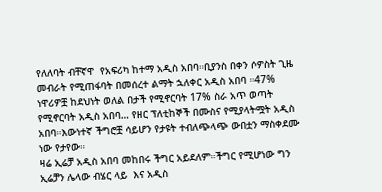የለለባት ብቸኛዋ  የአፍሪካ ከተማ አዲስ አበባ።ቢያንስ በቀን ሶዎስት ጊዜ መብራት የሚጠፋባት በመሰረተ ልማት ኋለቀር አዲስ አበባ ።47% ነዋሪዎቿ ከደህነት ወለል በታች የሚኖርባት 17% ስራ አጥ ወጣት የሚኖርባት አዲስ አበባ… የዘር ፕለቲከኞች በሙስና የሚያላትሟት አዲስ አበባ።እውነተኛ ችግሮቿ ሳይሆን የታዩት ተብለጭላጭ ውበቷን ማስቀደሙ ነው የታየው።
ዛሬ ኢሬቻ አዲስ አበባ መከበሩ ችግር አይደለም።ችግር የሚሆነው ግን ኢሬቻን ሌላው ብሄር ላይ  እና አዲስ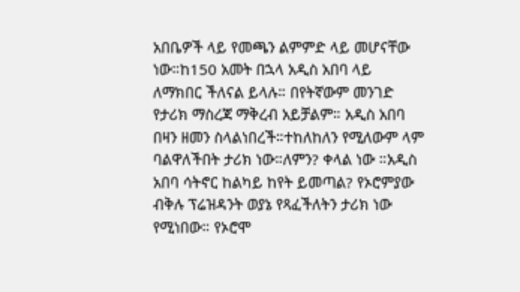አበቤዎች ላይ የመጫን ልምምድ ላይ መሆናቸው ነው።ከ150 አመት በኋላ አዲስ አበባ ላይ ለማክበር ችለናል ይላሉ። በየትኛውም መንገድ የታሪክ ማስረጃ ማቅረብ አይቻልም። አዲስ አበባ በዛን ዘመን ስላልነበረች።ተከለከለን የሚለውም ላም ባልዋለችበት ታሪክ ነው።ለምን? ቀላል ነው ።አዲስ አበባ ሳትኖር ከልካይ ከየት ይመጣል? የኦሮምያው ብቅሉ ፕሬዝዳንት ወያኔ የጻፈችለትን ታሪክ ነው የሚነበው። የኦሮሞ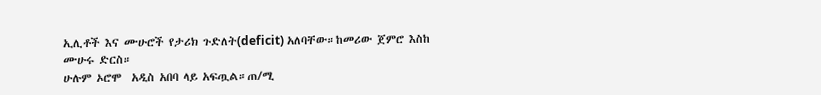ኢሊቶች እና ሙሁሮች የታሪክ ጉድለት(deficit) አለባቸው።ከመሪው ጀምሮ እስከ ሙሁሩ ድርስ።
ሁሉም ኦሮሞ  አዲስ አበባ ላይ አፍጧል።ጠ/ሚ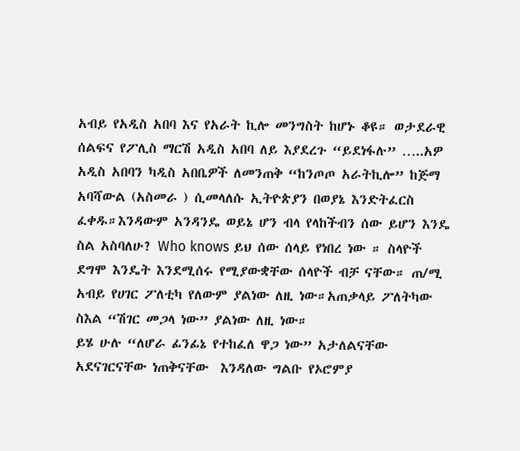አብይ የአዲስ አበባ እና የአራት ኪሎ መንግስት ከሆኑ ቆዩ። ወታደራዊ ሰልፍና የፖሊስ ማርሽ አዲስ አበባ ለይ እያደረጉ “ይደነፋሉ” …..አዎ አዲስ አበባን ካዲስ አበቤዎች ለመንጠቅ “ከንጦጦ አራትኪሎ” ከጅማ አባሻውል (አስመራ ) ሲመላለሱ ኢትዮጵያን በወያኔ እንድትፈርስ ፈቀዱ።እንዳውም አንዳንዴ ወይኔ ሆን ብላ የላከችብን ሰው ይሆን እንዴ ስል አስባለሁ? Who knows ይህ ሰው ሰላይ የነበረ ነው ። ስላዮች ደግሞ እንዴት እንደሚሰሩ የሚያውቋቸው ሰላዮች ብቻ ናቸው። ጠ/ሚ አብይ የሀገር ፖለቲካ የለውም ያልነው ለዚ ነው።አጠቃላይ ፖለትካው ስእል “ሽገር መጋላ ነው” ያልነው ለዚ ነው።
ይሄ ሁሉ “ለሆራ ፊንፊኔ የተከፈለ ዋጋ ነው” አታለልናቸው አደናገርናቸው ነጠቅናቸው  እንዳለው ግልቡ የኦሮምያ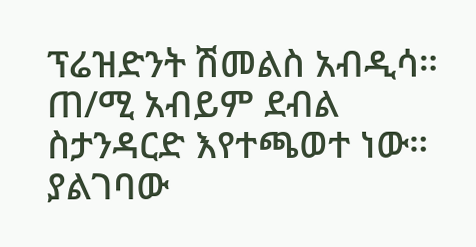ፕሬዝድንት ሽመልስ አብዲሳ።  ጠ/ሚ አብይም ደብል ስታንዳርድ እየተጫወተ ነው። ያልገባው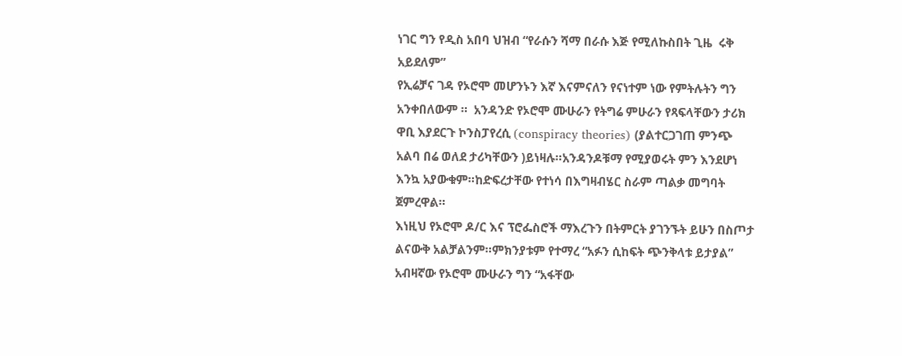ነገር ግን የዲስ አበባ ህዝብ “የራሱን ሻማ በራሱ እጅ የሚለኩስበት ጊዜ  ሩቅ አይደለም”
የኢሬቻና ገዳ የኦሮሞ መሆንኑን እኛ እናምናለን የናነተም ነው የምትሉትን ግን አንቀበለውም ።  አንዳንድ የኦሮሞ ሙሁራን የትግሬ ምሁራን የጻፍላቸውን ታሪክ ዋቢ እያደርጉ ኮንስፓየረሲ (conspiracy theories) (ያልተርጋገጠ ምንጭ አልባ በሬ ወለደ ታሪካቸውን )ይነዛሉ።አንዳንዶቹማ የሚያወሩት ምን እንደሆነ እንኳ አያውቁም።ከድፍረታቸው የተነሳ በእግዛብሄር ስራም ጣልቃ መግባት ጀምረዋል።
እነዚህ የኦሮሞ ዶ/ር እና ፕሮፌስሮች ማእረጉን በትምርት ያገንኙት ይሁን በስጦታ ልናውቅ አልቻልንም።ምክንያቱም የተማረ “አፉን ሲከፍት ጭንቅላቱ ይታያል” አብዛኛው የኦሮሞ ሙሁራን ግን “አፋቸው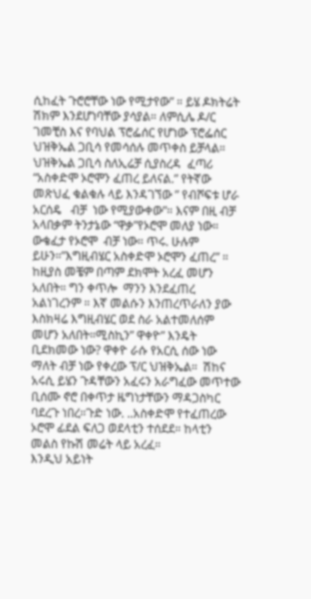ሲከፈት ጉሮሮቸው ነው የሚታየው” ። ይሄ ዶክትሬት ሽክም እንደሆነባቸው ያሳያል። ለምሲሌ ዶ/ር ገመቺስ እና የባህል ፕሮፌሰር የሆነው ፕሮፌሰር ህዝቅኤል ጋቢሳ የመሳሰሉ መጥቀስ ይቻላል።
ህዝቅኤል ጋቢሳ ስለኢሬቻ ሲያስረዳ  ፈጣሪ “አስቀድሞ ኦሮሞን ፈጠረ ይለናል.” የትኛው መጽህፈ ቁልቁሉ ላይ እንዳገኘው ” የብሾፍቱ ሆራ አርሰዴ   ብቻ  ነው የሚያውቀው”። እናም በዚ ብቻ አላበቃም ትንታኔው “ዋቃ”የኦሮሞ መለያ ነው። ውቄፈታ የኦሮሞ  ብቻ ነው። ጥሩ. ሁሉም ይሁን።”እግዚብሄር አስቀድሞ ኦሮሞን ፈጠረ” ። ከዚያስ መቼም በጣም ደክሞት አረፈ መሆን አለበት። ግን ቀጥሎ  ማንን እንደፈጠረ አልነገረንም ። እኛ መልሱን እንጠረጥራለን ያው እስክዛሬ እግዚብሄር ወደ ስራ አልተመለሰም መሆን አለበት።ሚስኪን” ዋቀዮ” እንዴት ቢደክመው ነው? ዋቀዮ ራሱ የአርሲ ሰው ነው ማለት ብቻ ነው የቀረው ፕ/ር ህዝቅኤል።  ሽከና አሩሲ ይሄን ጉዳቸውን አፈሩን አራግፈው መጥተው ቢሰሙ ኖሮ በቀጥታ ዜግነታቸውን ማዳጋስካር ባደረጉ ነበረ።ጉድ ነው. ..አስቀድሞ የተፈጠረው ኦሮሞ ፊደል ፍለጋ ወደላቲን ተሰደደ። ከላቲን መልስ የኩሽ መሬት ላይ አረፈ።
እንዲህ አይነት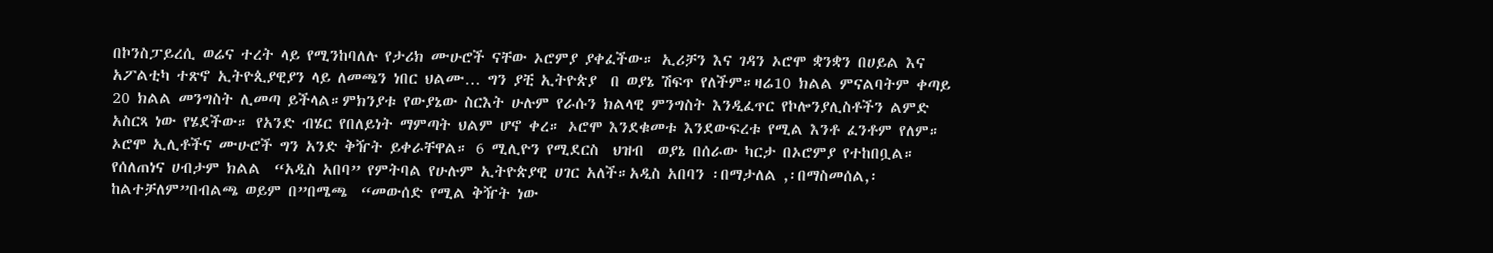በኮንስፓይረሲ ወሬና ተረት ላይ የሚንከባለሉ የታሪክ ሙሁሮች ናቸው ኦሮምያ ያቀፈችው። ኢሪቻን እና ገዳን ኦሮሞ ቋንቋን በሀይል እና አፖልቲካ ተጽኖ ኢትዮጲያዊያን ላይ ለመጫን ነበር ህልሙ… ግን ያቺ ኢትዮጵያ  በ ወያኔ ሽፍጥ የለችም።ዛሬ10 ክልል ምናልባትም ቀጣይ 20 ክልል መንግስት ሊመጣ ይችላል።ምክንያቱ የውያኔው ስርእት ሁሉም የራሱን ክልላዊ ምንግስት እንዲፈጥር የኮሎንያሊስቶችን ልምድ አስርጻ ነው የሄደችው። የአንድ ብሄር የበለይነት ማምጣት ህልም ሆኖ ቀረ። ኦሮሞ እንደቁመቱ እንደውፍረቱ የሚል እንቶ ፈንቶም የለም።
ኦሮሞ ኢሊቶችና ሙሁሮች ግን አንድ ቅዥት ይቀራቸዋል። 6 ሚሊዮን የሚደርስ  ህዝብ  ወያኔ በሰራው ካርታ በኦሮምያ የተከበቧል። የሰለጠነና ሀብታም ክልል  “አዲስ አበባ” የምትባል የሁሉም ኢትዮጵያዊ ሀገር አለች።አዲስ አበባን ፡በማታለል ,፡በማስመሰል,፡ ከልተቻለም”በብልጫ ወይም በ”በሜጫ  “መውሰድ የሚል ቅዥት ነው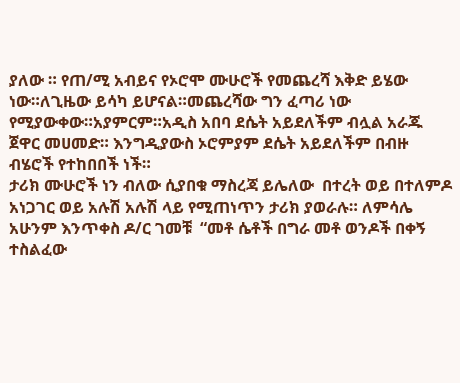ያለው ። የጠ/ሚ አብይና የኦሮሞ ሙሁሮች የመጨረሻ እቅድ ይሄው ነው።ለጊዜው ይሳካ ይሆናል።መጨረሻው ግን ፈጣሪ ነው የሚያውቀው።አያምርም።አዲስ አበባ ደሴት አይደለችም ብሏል አራጁ ጀዋር መሀመድ። እንግዲያውስ ኦሮምያም ደሴት አይደለችም በብዙ ብሄሮች የተከበበች ነች።
ታሪክ ሙሁሮች ነን ብለው ሲያበቁ ማስረጃ ይሌለው  በተረት ወይ በተለምዶ አነጋገር ወይ አሉሽ አሉሽ ላይ የሚጠነጥን ታሪክ ያወራሉ። ለምሳሌ  አሁንም እንጥቀስ ዶ/ር ገመቹ  “መቶ ሴቶች በግራ መቶ ወንዶች በቀኝ ተስልፈው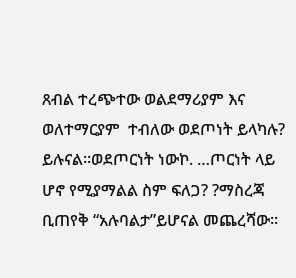ጸብል ተረጭተው ወልደማሪያም እና ወለተማርያም  ተብለው ወደጦነት ይላካሉ? ይሉናል።ወደጦርነት ነውኮ. …ጦርነት ላይ ሆኖ የሚያማልል ስም ፍለጋ? ?ማስረጃ ቢጠየቅ “አሉባልታ”ይሆናል መጨረሻው።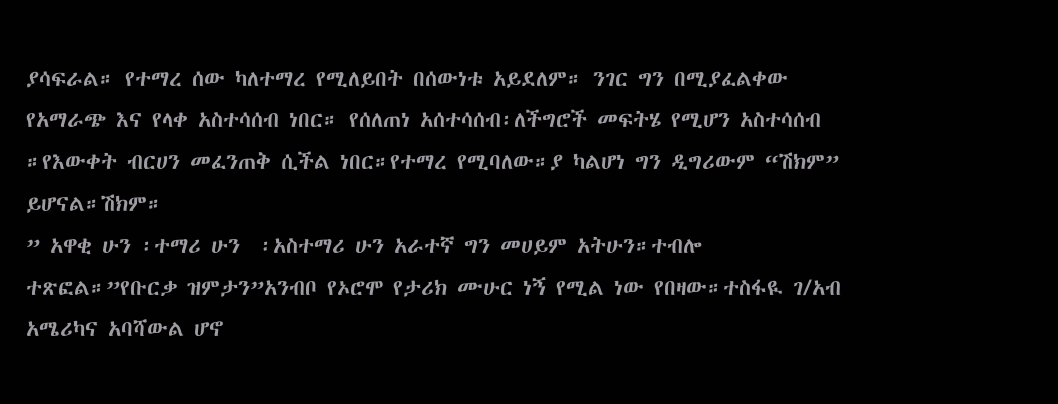ያሳፍራል። የተማረ ሰው ካለተማረ የሚለይበት በሰውነቱ አይደለም። ንገር ግን በሚያፈልቀው የአማራጭ እና የላቀ አስተሳሰብ ነበር። የሰለጠነ አሰተሳሰብ፡ለችግሮች መፍትሄ የሚሆን አስተሳሰብ ።የእውቀት ብርሀን መፈንጠቅ ሲችል ነበር።የተማረ የሚባለው።ያ ካልሆነ ግን ዲግሪውም “ሽክም” ይሆናል።ሽክም።
” አዋቂ ሁን ፡ተማሪ ሁን  ፡አስተማሪ ሁን አራተኛ ግን መሀይም አትሁን።ተብሎ ተጽፎል።”የቡርቃ ዝምታን”አንብቦ የኦሮሞ የታሪክ ሙሁር ነኝ የሚል ነው የበዛው።ተስፋዪ ገ/አብ አሜሪካና አባሻውል ሆኖ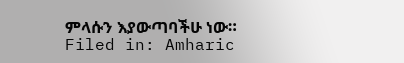ምላሱን እያውጣባችሁ ነው።
Filed in: Amharic